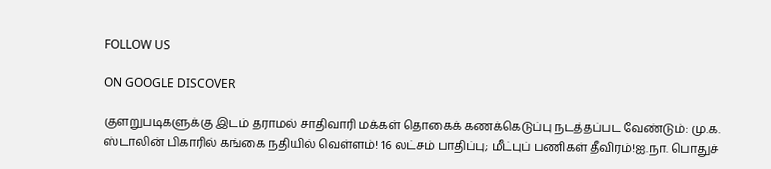FOLLOW US

ON GOOGLE DISCOVER

குளறுபடிகளுக்கு இடம் தராமல் சாதிவாரி மக்கள் தொகைக் கணக்கெடுப்பு நடத்தப்பட வேண்டும்: மு.க. ஸ்டாலின் பிகாரில் கங்கை நதியில் வெள்ளம்! 16 லட்சம் பாதிப்பு; மீட்புப் பணிகள் தீவிரம்!ஐ.நா. பொதுச்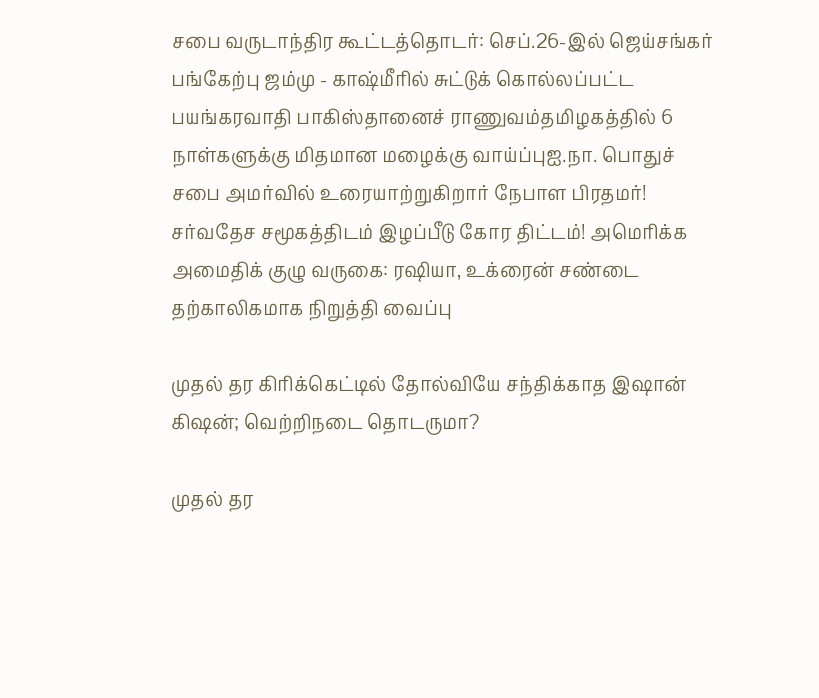சபை வருடாந்திர கூட்டத்தொடர்: செப்.26-இல் ஜெய்சங்கர் பங்கேற்பு ஜம்மு - காஷ்மீரில் சுட்டுக் கொல்லப்பட்ட பயங்கரவாதி பாகிஸ்தானைச் ராணுவம்தமிழகத்தில் 6 நாள்களுக்கு மிதமான மழைக்கு வாய்ப்புஐ.நா. பொதுச் சபை அமர்வில் உரையாற்றுகிறார் நேபாள பிரதமர்! சர்வதேச சமூகத்திடம் இழப்பீடு கோர திட்டம்! அமெரிக்க அமைதிக் குழு வருகை: ரஷியா, உக்ரைன் சண்டை தற்காலிகமாக நிறுத்தி வைப்பு

முதல் தர கிரிக்கெட்டில் தோல்வியே சந்திக்காத இஷான் கிஷன்; வெற்றிநடை தொடருமா?

முதல் தர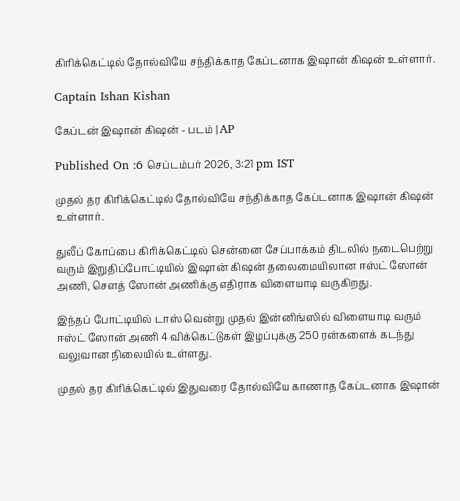கிரிக்கெட்டில் தோல்வியே சந்திக்காத கேப்டனாக இஷான் கிஷன் உள்ளார்.

Captain Ishan Kishan

கேப்டன் இஷான் கிஷன் - படம் | AP

Published On :6 செப்டம்பர் 2026, 3:21 pm IST

முதல் தர கிரிக்கெட்டில் தோல்வியே சந்திக்காத கேப்டனாக இஷான் கிஷன் உள்ளார்.

துலீப் கோப்பை கிரிக்கெட்டில் சென்னை சேப்பாக்கம் திடலில் நடைபெற்று வரும் இறுதிப்போட்டியில் இஷான் கிஷன் தலைமையிலான ஈஸ்ட் ஸோன் அணி, சௌத் ஸோன் அணிக்கு எதிராக விளையாடி வருகிறது.

இந்தப் போட்டியில் டாஸ் வென்று முதல் இன்னிங்ஸில் விளையாடி வரும் ஈஸ்ட் ஸோன் அணி 4 விக்கெட்டுகள் இழப்புக்கு 250 ரன்களைக் கடந்து வலுவான நிலையில் உள்ளது.

முதல் தர கிரிக்கெட்டில் இதுவரை தோல்வியே காணாத கேப்டனாக இஷான்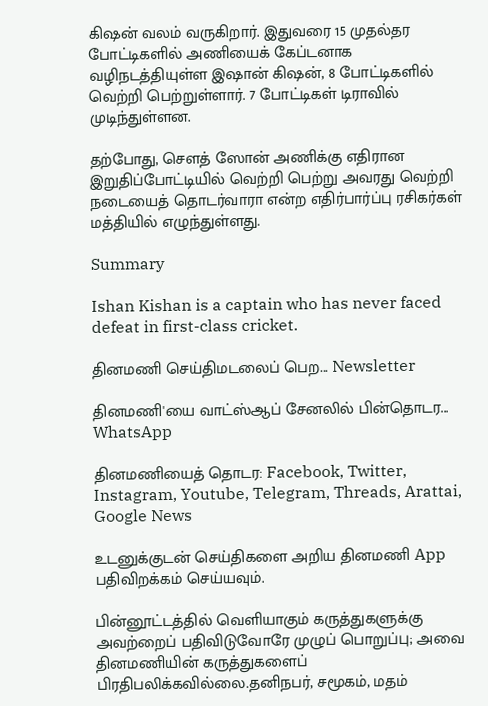கிஷன் வலம் வருகிறார். இதுவரை 15 முதல்தர போட்டிகளில் அணியைக் கேப்டனாக வழிநடத்தியுள்ள இஷான் கிஷன், 8 போட்டிகளில் வெற்றி பெற்றுள்ளார். 7 போட்டிகள் டிராவில் முடிந்துள்ளன.

தற்போது, சௌத் ஸோன் அணிக்கு எதிரான இறுதிப்போட்டியில் வெற்றி பெற்று அவரது வெற்றி நடையைத் தொடர்வாரா என்ற எதிர்பார்ப்பு ரசிகர்கள் மத்தியில் எழுந்துள்ளது.

Summary

Ishan Kishan is a captain who has never faced defeat in first-class cricket.

தினமணி செய்திமடலைப் பெற... Newsletter

தினமணி'யை வாட்ஸ்ஆப் சேனலில் பின்தொடர... WhatsApp

தினமணியைத் தொடர: Facebook, Twitter, Instagram, Youtube, Telegram, Threads, Arattai, Google News

உடனுக்குடன் செய்திகளை அறிய தினமணி App பதிவிறக்கம் செய்யவும்.

பின்னூட்டத்தில் வெளியாகும் கருத்துகளுக்கு அவற்றைப் பதிவிடுவோரே முழுப் பொறுப்பு; அவை தினமணியின் கருத்துகளைப் பிரதிபலிக்கவில்லை.தனிநபர், சமூகம், மதம்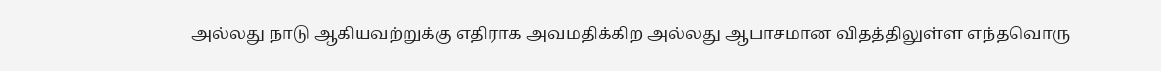அல்லது நாடு ஆகியவற்றுக்கு எதிராக அவமதிக்கிற அல்லது ஆபாசமான விதத்திலுள்ள எந்தவொரு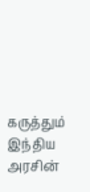கருத்தும் இந்திய அரசின்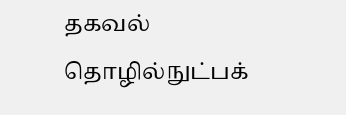தகவல் தொழில்நுட்பக்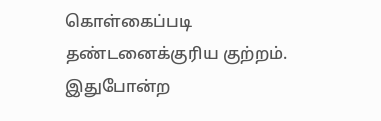கொள்கைப்படி தண்டனைக்குரிய குற்றம். இதுபோன்ற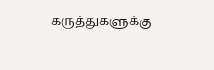கருத்துகளுக்கு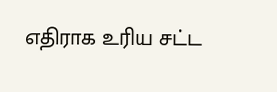எதிராக உரிய சட்ட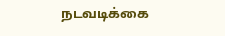நடவடிக்கை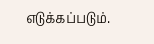எடுக்கப்படும்.